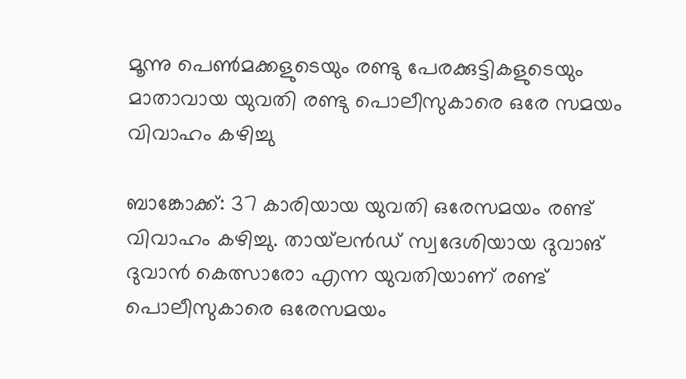മൂന്നു പെണ്‍മക്കളുടെയും രണ്ടു പേരക്കുട്ടികളുടെയും മാതാവായ യുവതി രണ്ടു പൊലീസുകാരെ ഒരേ സമയം വിവാഹം കഴിച്ചു

ബാങ്കോക്ക്: 37 കാരിയായ യുവതി ഒരേസമയം രണ്ട് വിവാഹം കഴിച്ചു. തായ്‌ലന്‍ഡ് സ്വദേശിയായ ദുവാങ് ദുവാന്‍ കെത്സാരോ എന്ന യുവതിയാണ് രണ്ട് പൊലീസുകാരെ ഒരേസമയം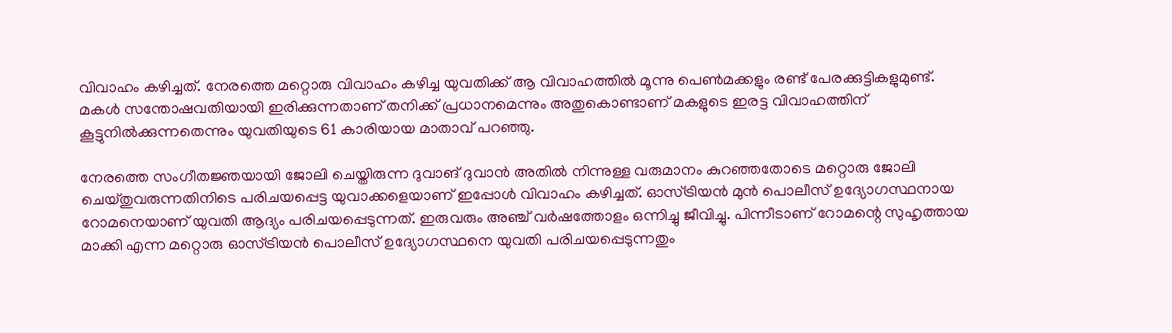വിവാഹം കഴിച്ചത്. നേരത്തെ മറ്റൊരു വിവാഹം കഴിച്ച യുവതിക്ക് ആ വിവാഹത്തില്‍ മൂന്നു പെണ്‍മക്കളും രണ്ട് പേരക്കുട്ടികളുമുണ്ട്. മകള്‍ സന്തോഷവതിയായി ഇരിക്കുന്നതാണ് തനിക്ക് പ്രധാനമെന്നും അതുകൊണ്ടാണ് മകളുടെ ഇരട്ട വിവാഹത്തിന് കൂട്ടുനില്‍ക്കുന്നതെന്നും യുവതിയുടെ 61 കാരിയായ മാതാവ് പറഞ്ഞു.

നേരത്തെ സംഗീതജ്ഞയായി ജോലി ചെയ്തിരുന്ന ദുവാങ് ദുവാന്‍ അതില്‍ നിന്നുള്ള വരുമാനം കുറഞ്ഞതോടെ മറ്റൊരു ജോലി ചെയ്തുവരുന്നതിനിടെ പരിചയപ്പെട്ട യുവാക്കളെയാണ് ഇപ്പോള്‍ വിവാഹം കഴിച്ചത്. ഓസ്ട്രിയന്‍ മുന്‍ പൊലീസ് ഉദ്യോഗസ്ഥനായ റോമനെയാണ് യുവതി ആദ്യം പരിചയപ്പെടുന്നത്. ഇരുവരും അഞ്ച് വര്‍ഷത്തോളം ഒന്നിച്ചു ജീവിച്ചു. പിന്നീടാണ് റോമന്റെ സുഹൃത്തായ മാക്കി എന്ന മറ്റൊരു ഓസ്ട്രിയന്‍ പൊലീസ് ഉദ്യോഗസ്ഥനെ യുവതി പരിചയപ്പെടുന്നതും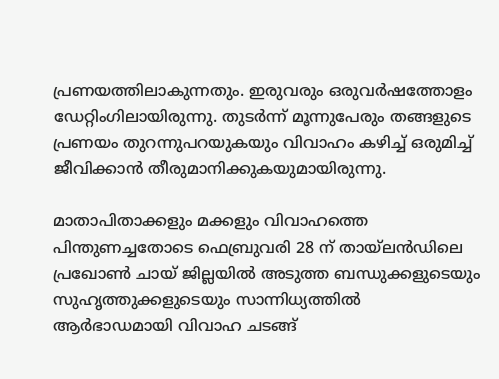പ്രണയത്തിലാകുന്നതും. ഇരുവരും ഒരുവര്‍ഷത്തോളം ഡേറ്റിംഗിലായിരുന്നു. തുടര്‍ന്ന് മൂന്നുപേരും തങ്ങളുടെ പ്രണയം തുറന്നുപറയുകയും വിവാഹം കഴിച്ച് ഒരുമിച്ച് ജീവിക്കാന്‍ തീരുമാനിക്കുകയുമായിരുന്നു.

മാതാപിതാക്കളും മക്കളും വിവാഹത്തെ പിന്തുണച്ചതോടെ ഫെബ്രുവരി 28 ന് തായ്ലന്‍ഡിലെ പ്രഖോണ്‍ ചായ് ജില്ലയില്‍ അടുത്ത ബന്ധുക്കളുടെയും സുഹൃത്തുക്കളുടെയും സാന്നിധ്യത്തില്‍ ആര്‍ഭാഡമായി വിവാഹ ചടങ്ങ്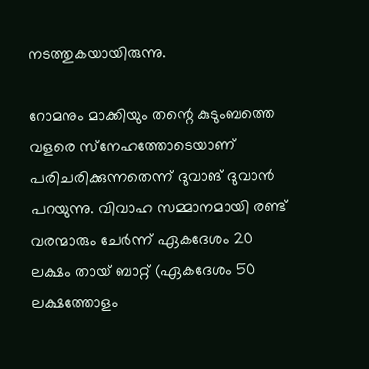നടത്തുകയായിരുന്നു.

റോമനും മാക്കിയും തന്റെ കുടുംബത്തെ വളരെ സ്‌നേഹത്തോടെയാണ് പരിചരിക്കുന്നതെന്ന് ദുവാങ് ദുവാന്‍ പറയുന്നു. വിവാഹ സമ്മാനമായി രണ്ട് വരന്മാരും ചേര്‍ന്ന് ഏകദേശം 20 ലക്ഷം തായ് ബാറ്റ് (ഏകദേശം 50 ലക്ഷത്തോളം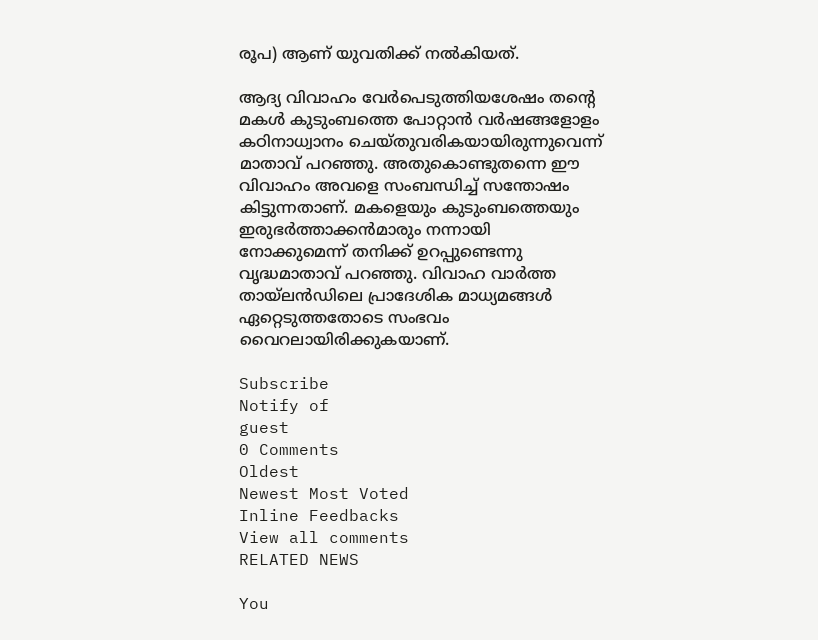രൂപ) ആണ് യുവതിക്ക് നല്‍കിയത്.

ആദ്യ വിവാഹം വേര്‍പെടുത്തിയശേഷം തന്റെ മകള്‍ കുടുംബത്തെ പോറ്റാന്‍ വര്‍ഷങ്ങളോളം കഠിനാധ്വാനം ചെയ്തുവരികയായിരുന്നുവെന്ന് മാതാവ് പറഞ്ഞു. അതുകൊണ്ടുതന്നെ ഈ വിവാഹം അവളെ സംബന്ധിച്ച് സന്തോഷം കിട്ടുന്നതാണ്. മകളെയും കുടുംബത്തെയും ഇരുഭര്‍ത്താക്കന്‍മാരും നന്നായി നോക്കുമെന്ന് തനിക്ക് ഉറപ്പുണ്ടെന്നു വൃദ്ധമാതാവ് പറഞ്ഞു. വിവാഹ വാര്‍ത്ത തായ്ലന്‍ഡിലെ പ്രാദേശിക മാധ്യമങ്ങള്‍ ഏറ്റെടുത്തതോടെ സംഭവം വൈറലായിരിക്കുകയാണ്.

Subscribe
Notify of
guest
0 Comments
Oldest
Newest Most Voted
Inline Feedbacks
View all comments
RELATED NEWS

You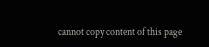cannot copy content of this page